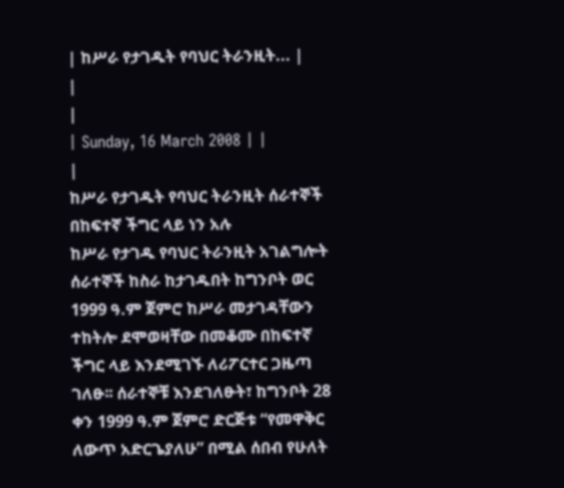| ከሥራ የታገዱት የባህር ትራንዚት... |
|
|
| Sunday, 16 March 2008 | |
|
ከሥራ የታገዱት የባህር ትራንዚት ሰራተኞች በከፍተኛ ችግር ላይ ነን አሉ
ከሥራ የታገዱ የባህር ትራንዚት አገልግሎት ሰራተኞች ከስራ ከታገዱበት ከግንቦት ወር 1999 ዓ.ም ጀምሮ ከሥራ መታገዳቸውን ተከትሎ ደሞወዛቸው በመቆሙ በከፍተኛ ችግር ላይ እንደሚገኙ ለሪፖርተር ጋዜጣ ገለፁ፡፡ ሰራተኞቹ እንደገለፁት፣ ከግንቦት 28 ቀን 1999 ዓ.ም ጀምሮ ድርጅቱ “የመዋቅር ለውጥ አድርጌያለሁ” በሚል ሰበብ የሁለት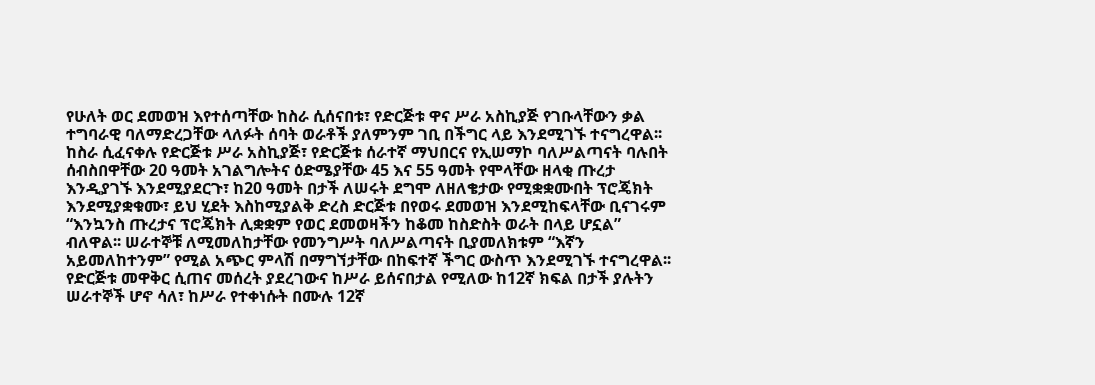የሁለት ወር ደመወዝ እየተሰጣቸው ከስራ ሲሰናበቱ፣ የድርጅቱ ዋና ሥራ አስኪያጅ የገቡላቸውን ቃል ተግባራዊ ባለማድረጋቸው ላለፉት ሰባት ወራቶች ያለምንም ገቢ በችግር ላይ እንደሚገኙ ተናግረዋል፡፡ ከስራ ሲፈናቀሉ የድርጅቱ ሥራ አስኪያጅ፣ የድርጅቱ ሰራተኛ ማህበርና የኢሠማኮ ባለሥልጣናት ባሉበት ሰብስበዋቸው 20 ዓመት አገልግሎትና ዕድሜያቸው 45 እና 55 ዓመት የሞላቸው ዘላቂ ጡረታ እንዲያገኙ እንደሚያደርጉ፣ ከ20 ዓመት በታች ለሠሩት ደግሞ ለዘለቄታው የሚቋቋሙበት ፕሮጄክት እንደሚያቋቁሙ፣ ይህ ሂደት እስከሚያልቅ ድረስ ድርጅቱ በየወሩ ደመወዝ እንደሚከፍላቸው ቢናገሩም “እንኳንስ ጡረታና ፕሮጄክት ሊቋቋም የወር ደመወዛችን ከቆመ ከስድስት ወራት በላይ ሆኗል” ብለዋል፡፡ ሠራተኞቹ ለሚመለከታቸው የመንግሥት ባለሥልጣናት ቢያመለክቱም “እኛን አይመለከተንም” የሚል አጭር ምላሽ በማግኘታቸው በከፍተኛ ችግር ውስጥ እንደሚገኙ ተናግረዋል፡፡ የድርጅቱ መዋቅር ሲጠና መሰረት ያደረገውና ከሥራ ይሰናበታል የሚለው ከ12ኛ ክፍል በታች ያሉትን ሠራተኞች ሆኖ ሳለ፣ ከሥራ የተቀነሱት በሙሉ 12ኛ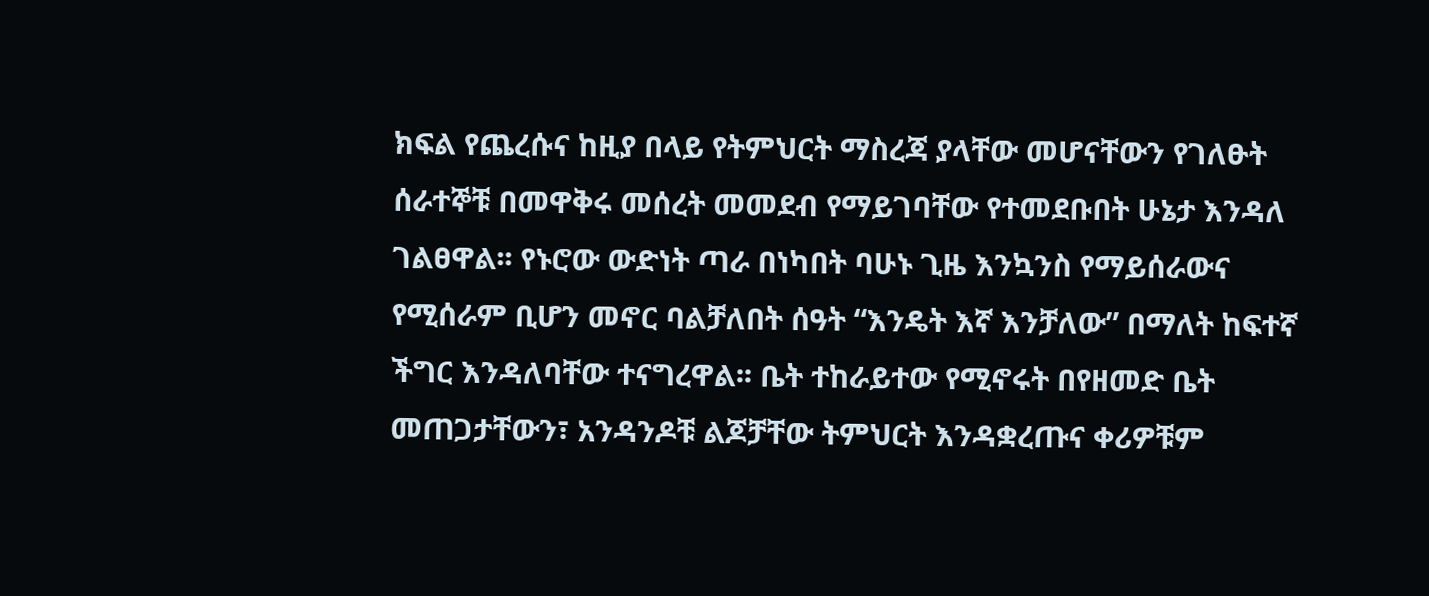ክፍል የጨረሱና ከዚያ በላይ የትምህርት ማስረጃ ያላቸው መሆናቸውን የገለፁት ሰራተኞቹ በመዋቅሩ መሰረት መመደብ የማይገባቸው የተመደቡበት ሁኔታ እንዳለ ገልፀዋል፡፡ የኑሮው ውድነት ጣራ በነካበት ባሁኑ ጊዜ እንኳንስ የማይሰራውና የሚሰራም ቢሆን መኖር ባልቻለበት ሰዓት “እንዴት እኛ እንቻለው” በማለት ከፍተኛ ችግር እንዳለባቸው ተናግረዋል፡፡ ቤት ተከራይተው የሚኖሩት በየዘመድ ቤት መጠጋታቸውን፣ አንዳንዶቹ ልጆቻቸው ትምህርት እንዳቋረጡና ቀሪዎቹም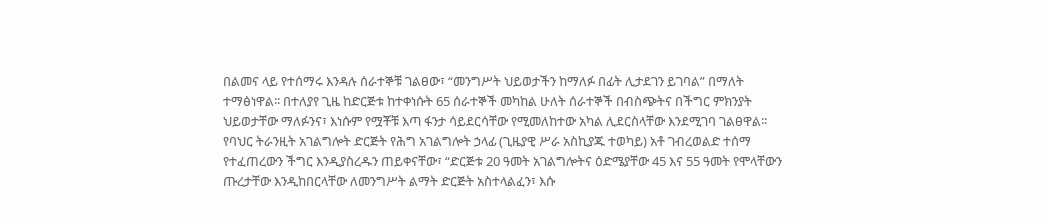በልመና ላይ የተሰማሩ እንዳሉ ሰራተኞቹ ገልፀው፣ “መንግሥት ህይወታችን ከማለፉ በፊት ሊታደገን ይገባል” በማለት ተማፅነዋል፡፡ በተለያየ ጊዜ ከድርጅቱ ከተቀነሱት 65 ሰራተኞች መካከል ሁለት ሰራተኞች በብስጭትና በችግር ምክንያት ህይወታቸው ማለፉንና፣ እነሱም የሟቾቹ እጣ ፋንታ ሳይደርሳቸው የሚመለከተው አካል ሊደርስላቸው እንደሚገባ ገልፀዋል፡፡ የባህር ትራንዚት አገልግሎት ድርጅት የሕግ አገልግሎት ኃላፊ (ጊዜያዊ ሥራ አስኪያጁ ተወካይ) አቶ ገብረወልድ ተሰማ የተፈጠረውን ችግር እንዲያስረዱን ጠይቀናቸው፣ “ድርጅቱ 20 ዓመት አገልግሎትና ዕድሜያቸው 45 እና 55 ዓመት የሞላቸውን ጡረታቸው እንዲከበርላቸው ለመንግሥት ልማት ድርጅት አስተላልፈን፣ እሱ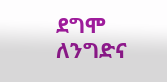ደግሞ ለንግድና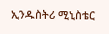ኢንዱስትሪ ሚኒስቴር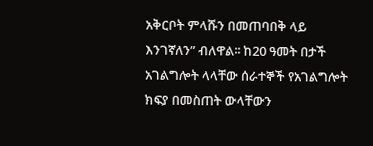አቅርቦት ምላሹን በመጠባበቅ ላይ እንገኛለን” ብለዋል፡፡ ከ20 ዓመት በታች አገልግሎት ላላቸው ሰራተኞች የአገልግሎት ክፍያ በመስጠት ውላቸውን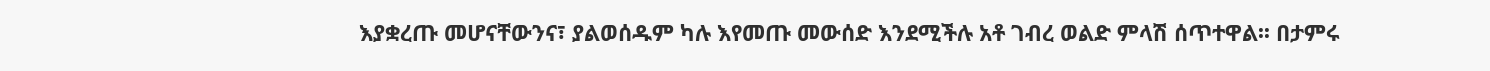እያቋረጡ መሆናቸውንና፣ ያልወሰዱም ካሉ እየመጡ መውሰድ እንደሚችሉ አቶ ገብረ ወልድ ምላሽ ሰጥተዋል፡፡ በታምሩ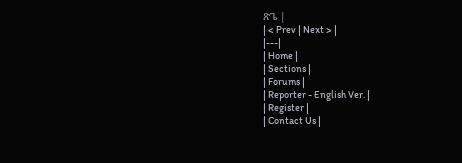ጽጌ |
| < Prev | Next > |
|---|
| Home |
| Sections |
| Forums |
| Reporter - English Ver. |
| Register |
| Contact Us |